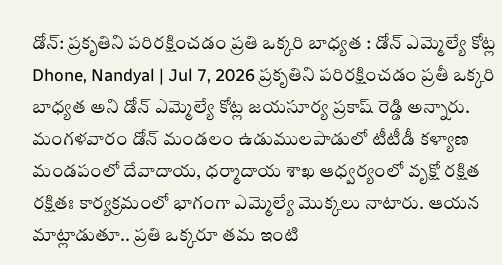డోన్: ప్రకృతిని పరిరక్షించడం ప్రతి ఒక్కరి బాధ్యత : డోన్ ఎమ్మెల్యే కోట్ల
Dhone, Nandyal | Jul 7, 2026 ప్రకృతిని పరిరక్షించడం ప్రతీ ఒక్కరి బాధ్యత అని డోన్ ఎమ్మెల్యే కోట్ల జయసూర్య ప్రకాష్ రెడ్డి అన్నారు. మంగళవారం డోన్ మండలం ఉడుములపాడులో టీటీడీ కళ్యాణ మండపంలో దేవాదాయ, ధర్మాదాయ శాఖ ఆధ్వర్యంలో వృక్షో రక్షిత రక్షితః కార్యక్రమంలో భాగంగా ఎమ్మెల్యే మొక్కలు నాటారు. ఆయన మాట్లాడుతూ.. ప్రతి ఒక్కరూ తమ ఇంటి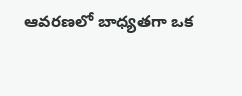ఆవరణలో బాధ్యతగా ఒక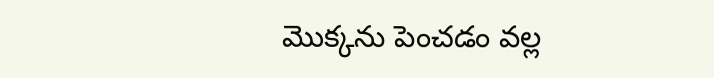మొక్కను పెంచడం వల్ల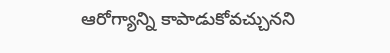ఆరోగ్యాన్ని కాపాడుకోవచ్చునని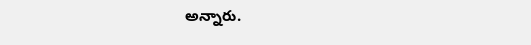అన్నారు.